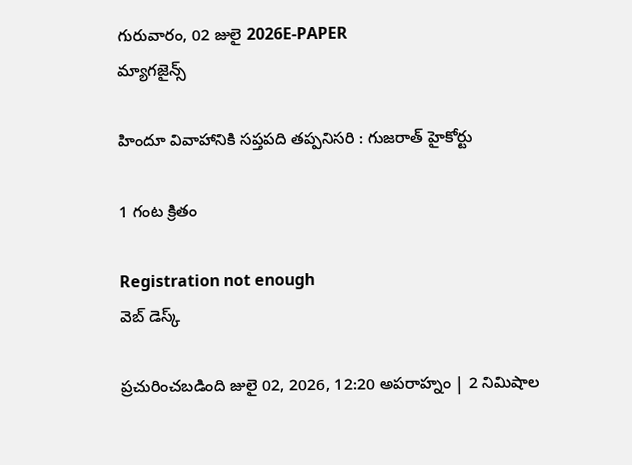గురువారం, 02 జులై 2026E-PAPER
మ్యాగజైన్స్

హిందూ వివాహానికి సప్తపది తప్పనిసరి : గుజరాత్‌ హైకోర్టు

1 గంట క్రితం

Registration not enough
వెబ్ డెస్క్

ప్రచురించబడింది జులై 02, 2026, 12:20 అపరాహ్నం | 2 నిమిషాల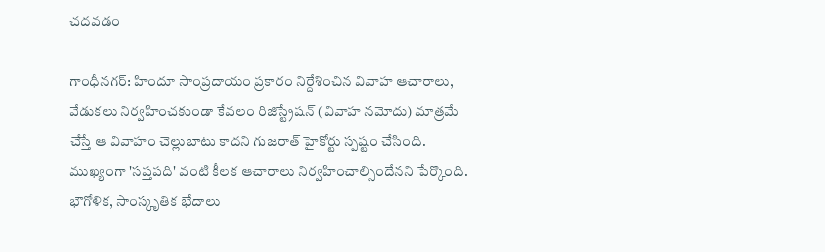చదవడం

గాంధీనగర్‌: హిందూ సాంప్రదాయం ప్రకారం నిర్దేశించిన వివాహ ఆచారాలు, వేడుకలు నిర్వహించకుండా కేవలం రిజిస్ట్రేషన్‌ (వివాహ నమోదు) మాత్రమే చేస్తే ఆ వివాహం చెల్లుబాటు కాదని గుజరాత్‌ హైకోర్టు స్పష్టం చేసింది. ముఖ్యంగా 'సప్తపది' వంటి కీలక ఆచారాలు నిర్వహించాల్సిందేనని పేర్కొంది. భౌగోళిక, సాంస్కృతిక భేదాలు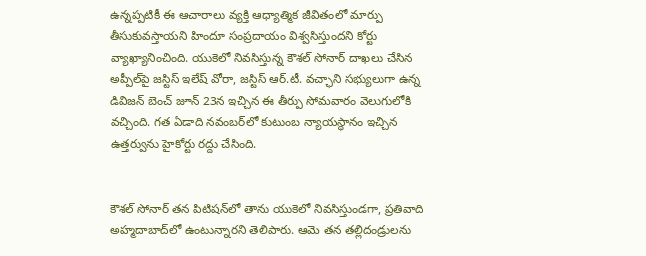ఉన్నప్పటికీ ఈ ఆచారాలు వ్యక్తి ఆధ్యాత్మిక జీవితంలో మార్పు తీసుకువస్తాయని హిందూ సంప్రదాయం విశ్వసిస్తుందని కోర్టు వ్యాఖ్యానించింది. యుకెలో నివసిస్తున్న కౌశల్‌ సోనార్‌ దాఖలు చేసిన అప్పీల్‌పై జస్టిస్‌ ఇలేష్‌ వోరా, జస్టిస్‌ ఆర్‌.టీ. వచ్ఛాని సభ్యులుగా ఉన్న డివిజన్‌ బెంచ్‌ జూన్‌ 23న ఇచ్చిన ఈ తీర్పు సోమవారం వెలుగులోకి వచ్చింది. గత ఏడాది నవంబర్‌లో కుటుంబ న్యాయస్థానం ఇచ్చిన ఉత్తర్వును హైకోర్టు రద్దు చేసింది.


కౌశల్‌ సోనార్‌ తన పిటిషన్‌లో తాను యుకెలో నివసిస్తుండగా, ప్రతివాది అహ్మదాబాద్‌లో ఉంటున్నారని తెలిపారు. ఆమె తన తల్లిదండ్రులను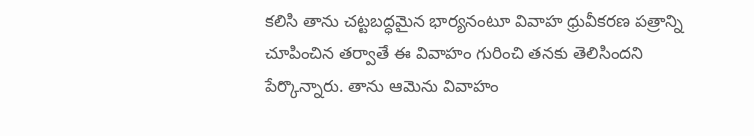కలిసి తాను చట్టబద్ధమైన భార్యనంటూ వివాహ ధ్రువీకరణ పత్రాన్ని చూపించిన తర్వాతే ఈ వివాహం గురించి తనకు తెలిసిందని పేర్కొన్నారు. తాను ఆమెను వివాహం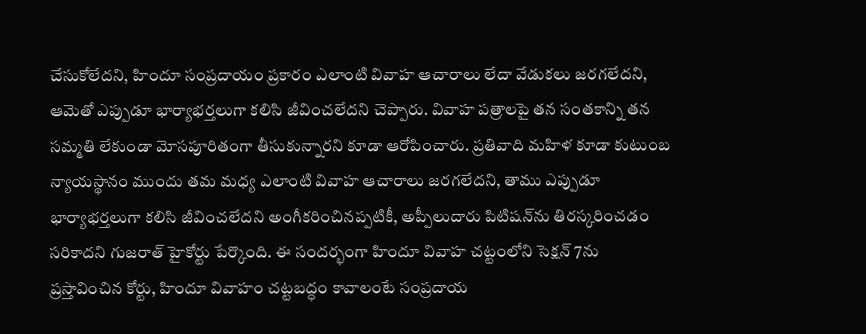చేసుకోలేదని, హిందూ సంప్రదాయం ప్రకారం ఎలాంటి వివాహ ఆచారాలు లేదా వేడుకలు జరగలేదని, ఆమెతో ఎప్పుడూ భార్యాభర్తలుగా కలిసి జీవించలేదని చెప్పారు. వివాహ పత్రాలపై తన సంతకాన్ని తన సమ్మతి లేకుండా మోసపూరితంగా తీసుకున్నారని కూడా ఆరోపించారు. ప్రతివాది మహిళ కూడా కుటుంబ న్యాయస్థానం ముందు తమ మధ్య ఎలాంటి వివాహ ఆచారాలు జరగలేదని, తాము ఎప్పుడూ భార్యాభర్తలుగా కలిసి జీవించలేదని అంగీకరించినప్పటికీ, అప్పీలుదారు పిటిషన్‌ను తిరస్కరించడం సరికాదని గుజరాత్‌ హైకోర్టు పేర్కొంది. ఈ సందర్భంగా హిందూ వివాహ చట్టంలోని సెక్షన్‌ 7ను ప్రస్తావించిన కోర్టు, హిందూ వివాహం చట్టబద్ధం కావాలంటే సంప్రదాయ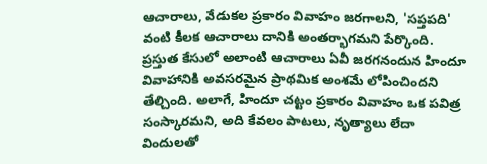ఆచారాలు, వేడుకల ప్రకారం వివాహం జరగాలని, 'సప్తపది' వంటి కీలక ఆచారాలు దానికి అంతర్భాగమని పేర్కొంది. ప్రస్తుత కేసులో అలాంటి ఆచారాలు ఏవీ జరగనందున హిందూ వివాహానికి అవసరమైన ప్రాథమిక అంశమే లోపించిందని తేల్చింది. అలాగే, హిందూ చట్టం ప్రకారం వివాహం ఒక పవిత్ర సంస్కారమని, అది కేవలం పాటలు, నృత్యాలు లేదా విందులతో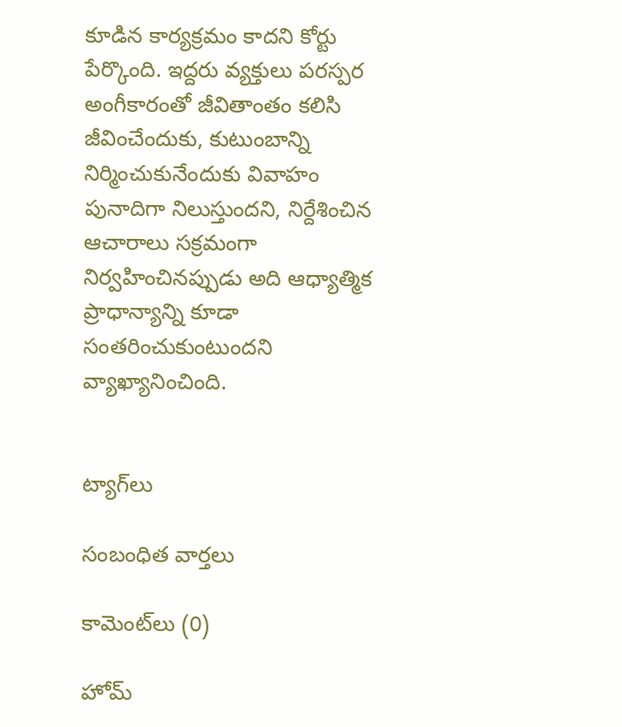కూడిన కార్యక్రమం కాదని కోర్టు పేర్కొంది. ఇద్దరు వ్యక్తులు పరస్పర అంగీకారంతో జీవితాంతం కలిసి జీవించేందుకు, కుటుంబాన్ని నిర్మించుకునేందుకు వివాహం పునాదిగా నిలుస్తుందని, నిర్దేశించిన ఆచారాలు సక్రమంగా నిర్వహించినప్పుడు అది ఆధ్యాత్మిక ప్రాధాన్యాన్ని కూడా సంతరించుకుంటుందని వ్యాఖ్యానించింది.


ట్యాగ్‌లు

సంబంధిత వార్తలు

కామెంట్‌లు (0)

హోమ్